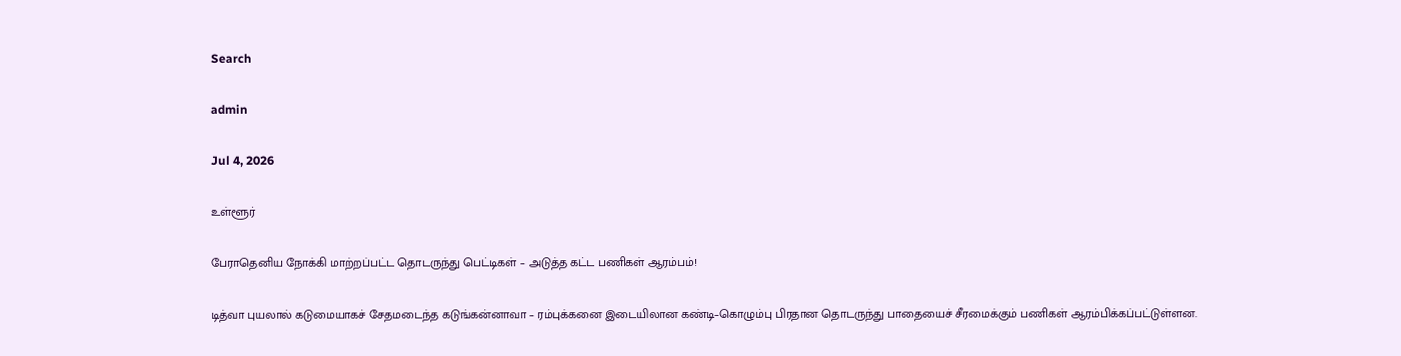Search

admin

Jul 4, 2026

உள்ளூர்

பேராதெனிய நோக்கி மாற்றப்பட்ட தொடருந்து பெட்டிகள் – அடுத்த கட்ட பணிகள் ஆரம்பம்!

டித்வா புயலால் கடுமையாகச் சேதமடைந்த கடுங்கன்னாவா – ரம்புக்கனை இடையிலான கண்டி–கொழும்பு பிரதான தொடருந்து பாதையைச் சீரமைக்கும் பணிகள் ஆரம்பிக்கப்பட்டுள்ளன.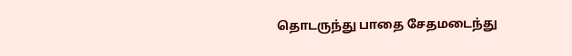தொடருந்து பாதை சேதமடைந்து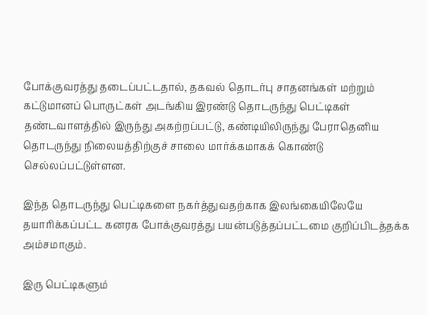போக்குவரத்து தடைப்பட்டதால், தகவல் தொடர்பு சாதனங்கள் மற்றும் கட்டுமானப் பொருட்கள் அடங்கிய இரண்டு தொடருந்து பெட்டிகள் தண்டவாளத்தில் இருந்து அகற்றப்பட்டு, கண்டியிலிருந்து பேராதெனிய தொடருந்து நிலையத்திற்குச் சாலை மார்க்கமாகக் கொண்டு செல்லப்பட்டுள்ளன.

இந்த தொடருந்து பெட்டிகளை நகர்த்துவதற்காக இலங்கையிலேயே தயாரிக்கப்பட்ட கனரக போக்குவரத்து பயன்படுத்தப்பட்டமை குறிப்பிடத்தக்க அம்சமாகும்.

இரு பெட்டிகளும்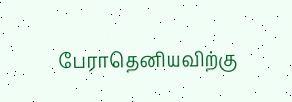பேராதெனியவிற்கு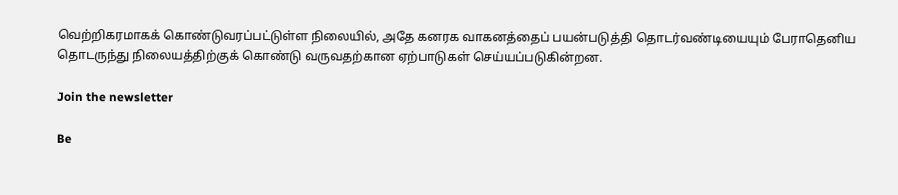வெற்றிகரமாகக் கொண்டுவரப்பட்டுள்ள நிலையில், அதே கனரக வாகனத்தைப் பயன்படுத்தி தொடர்வண்டியையும் பேராதெனிய தொடருந்து நிலையத்திற்குக் கொண்டு வருவதற்கான ஏற்பாடுகள் செய்யப்படுகின்றன.

Join the newsletter

Be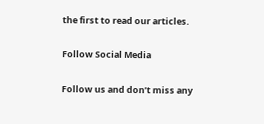the first to read our articles.

Follow Social Media

Follow us and don’t miss any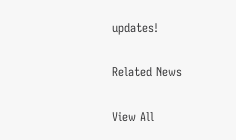updates!

Related News

View All